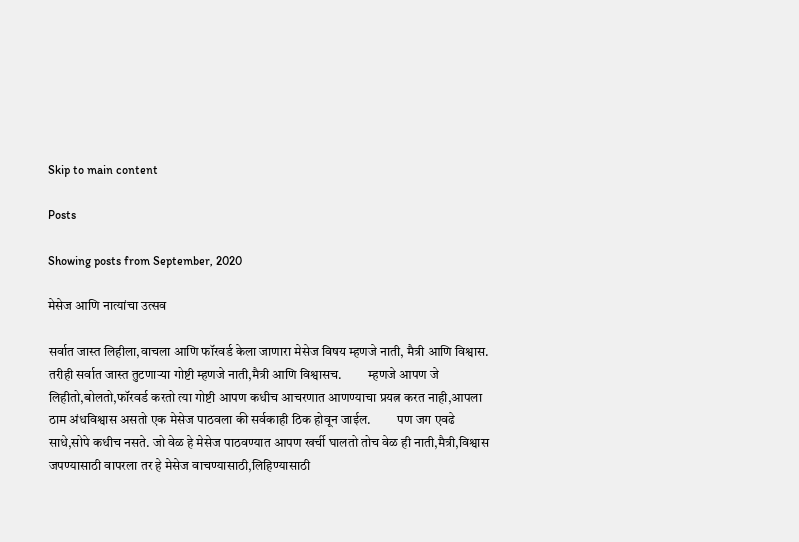Skip to main content

Posts

Showing posts from September, 2020

मेसेज आणि नात्यांचा उत्सव

सर्वात जास्त लिहीला,वाचला आणि फॉरवर्ड केला जाणारा मेसेज विषय म्हणजे नाती, मैत्री आणि विश्वास.          तरीही सर्वात जास्त तुटणाऱ्या गोष्टी म्हणजे नाती,मैत्री आणि विश्वासच.          म्हणजे आपण जे लिहीतो,बोलतो,फॉरवर्ड करतो त्या गोष्टी आपण कधीच आचरणात आणण्याचा प्रयत्न करत नाही,आपला ठाम अंधविश्वास असतो एक मेसेज पाठवला की सर्वकाही ठिक होवून जाईल.          पण जग एवढे साधे,सोपे कधीच नसते. जो वेळ हे मेसेज पाठवण्यात आपण खर्ची घालतो तोच वेळ ही नाती,मैत्री,विश्वास जपण्यासाठी वापरला तर हे मेसेज वाचण्यासाठी,लिहिण्यासाठी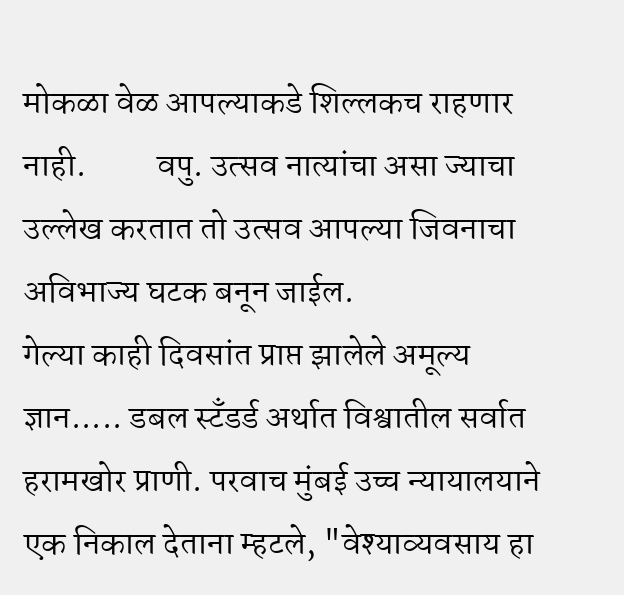मोकळा वेळ आपल्याकडे शिल्लकच राहणार नाही.          वपु. उत्सव नात्यांचा असा ज्याचा उल्लेख करतात तो उत्सव आपल्या जिवनाचा अविभाज्य घटक बनून जाईल.
गेल्या काही दिवसांत प्राप्त झालेले अमूल्य ज्ञान..... डबल स्टँडर्ड अर्थात विश्वातील सर्वात हरामखोर प्राणी. परवाच मुंबई उच्च न्यायालयाने एक निकाल देताना म्हटले, "वेश्याव्यवसाय हा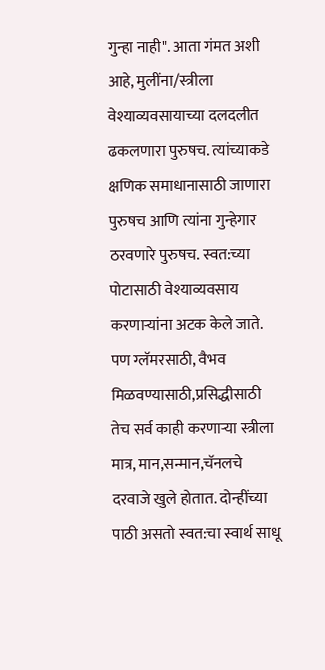गुन्हा नाही". आता गंमत अशी आहे, मुलींना/स्त्रीला वेश्याव्यवसायाच्या दलदलीत ढकलणारा पुरुषच. त्यांच्याकडे क्षणिक समाधानासाठी जाणारा पुरुषच आणि त्यांना गुन्हेगार ठरवणारे पुरुषच. स्वत:च्या पोटासाठी वेश्याव्यवसाय करणाऱ्यांना अटक केले जाते. पण ग्लॅमरसाठी, वैभव मिळवण्यासाठी,प्रसिद्धीसाठी तेच सर्व काही करणाऱ्या स्त्रीला मात्र, मान,सन्मान,चॅनलचे दरवाजे खुले होतात. दोन्हींच्या पाठी असतो स्वत:चा स्वार्थ साधू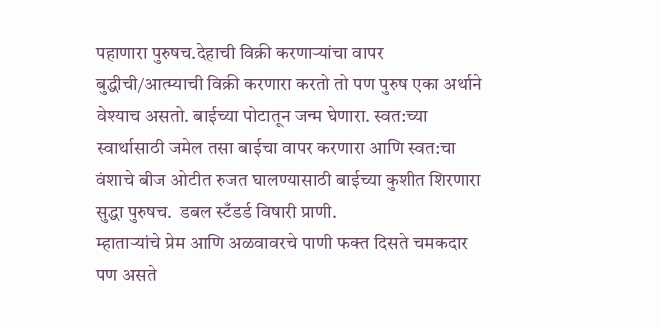पहाणारा पुरुषच.देहाची विक्री करणाऱ्यांचा वापर बुद्धीची/आत्म्याची विक्री करणारा करतो तो पण पुरुष एका अर्थाने वेश्याच असतो. बाईच्या पोटातून जन्म घेणारा. स्वत:च्या स्वार्थासाठी जमेल तसा बाईचा वापर करणारा आणि स्वत:चा वंशाचे बीज ओटीत रुजत घालण्यासाठी बाईच्या कुशीत शिरणारा सुद्धा पुरुषच.  डबल स्टँडर्ड विषारी प्राणी.
म्हाताऱ्यांचे प्रेम आणि अळवावरचे पाणी फक्त दिसते चमकदार पण असते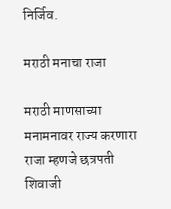निर्जिव.

मराठी मनाचा राजा

मराठी माणसाच्या मनामनावर राज्य करणारा राजा म्हणजे छत्रपती शिवाजी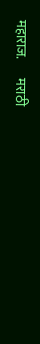महाराज.       मराठी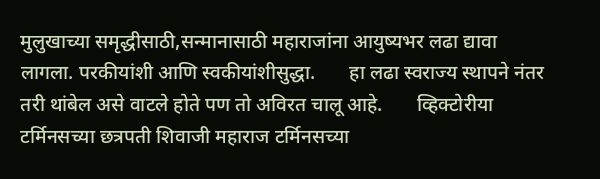मुलुखाच्या समृद्धीसाठी,सन्मानासाठी महाराजांना आयुष्यभर लढा द्यावा लागला. परकीयांशी आणि स्वकीयांशीसुद्धा.       हा लढा स्वराज्य स्थापने नंतर तरी थांबेल असे वाटले होते पण तो अविरत चालू आहे.       व्हिक्टोरीया टर्मिनसच्या छत्रपती शिवाजी महाराज टर्मिनसच्या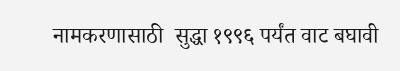नामकरणासाठी  सुद्धा १९९६ पर्यंत वाट बघावी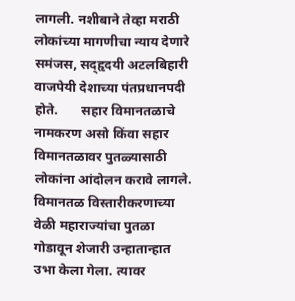लागली. नशीबाने तेव्हा मराठी लोकांच्या मागणीचा न्याय देणारे समंजस, सद्हृदयी अटलबिहारी वाजपेयी देशाच्या पंतप्रधानपदी होते.       सहार विमानतळाचे नामकरण असो किंवा सहार विमानतळावर पुतळ्यासाठी लोकांना आंदोलन करावे लागले. विमानतळ विस्तारीकरणाच्या वेळी महाराज्यांचा पुतळा गोडावून शेजारी उन्हातान्हात उभा केला गेला. त्यावर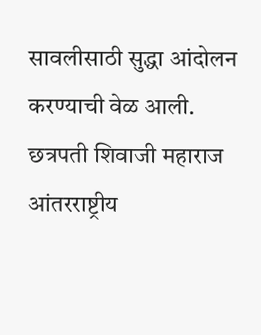सावलीसाठी सुद्धा आंदोलन करण्याची वेळ आली.       छत्रपती शिवाजी महाराज आंतरराष्ट्रीय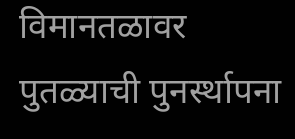विमानतळावर पुतळ्याची पुनर्स्थापना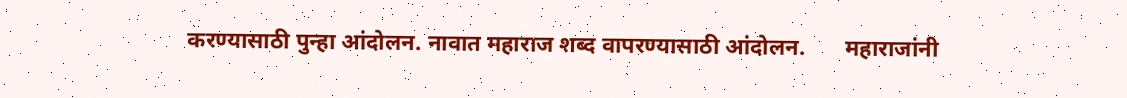करण्यासाठी पुन्हा आंदोलन. नावात महाराज शब्द वापरण्यासाठी आंदोलन.       महाराजांनी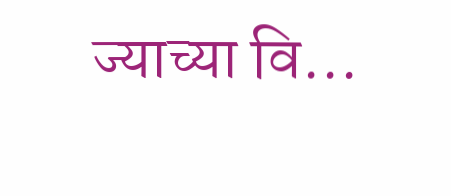ज्याच्या वि...